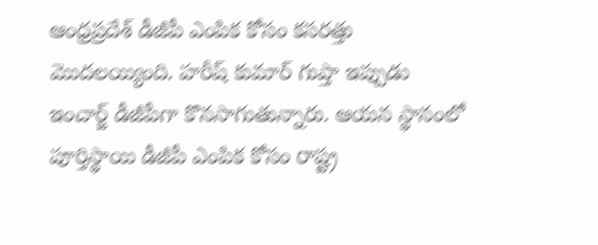ఆంధ్రప్రదేశ్ డీజీపీ ఎంపిక కోసం కసరత్తు మొదలయ్యింది. హరీష్ కుమార్ గుప్తా ఇప్పుడు ఇంచార్జ్ డీజీపీగా కొనసాగుతున్నారు. ఆయన స్థానంలో పూర్తిస్థాయి డీజీపీ ఎంపిక కోసం రాష్ట్ర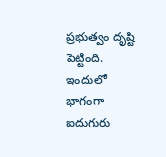ప్రభుత్వం దృష్టి పెట్టింది. ఇందులో భాగంగా ఐదుగురు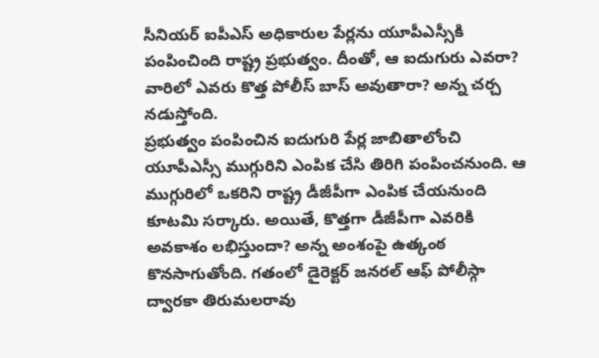సీనియర్ ఐపీఎస్ అధికారుల పేర్లను యూపీఎస్సీకి పంపించింది రాష్ట్ర ప్రభుత్వం. దీంతో, ఆ ఐదుగురు ఎవరా? వారిలో ఎవరు కొత్త పోలీస్ బాస్ అవుతారా? అన్న చర్చ నడుస్తోంది.
ప్రభుత్వం పంపించిన ఐదుగురి పేర్ల జాబితాలోంచి యూపీఎస్సీ ముగ్గురిని ఎంపిక చేసి తిరిగి పంపించనుంది. ఆ ముగ్గురిలో ఒకరిని రాష్ట్ర డీజీపీగా ఎంపిక చేయనుంది కూటమి సర్కారు. అయితే, కొత్తగా డీజీపీగా ఎవరికి అవకాశం లభిస్తుందా? అన్న అంశంపై ఉత్కంఠ కొనసాగుతోంది. గతంలో డైరెక్టర్ జనరల్ ఆఫ్ పోలీస్గా ద్వారకా తిరుమలరావు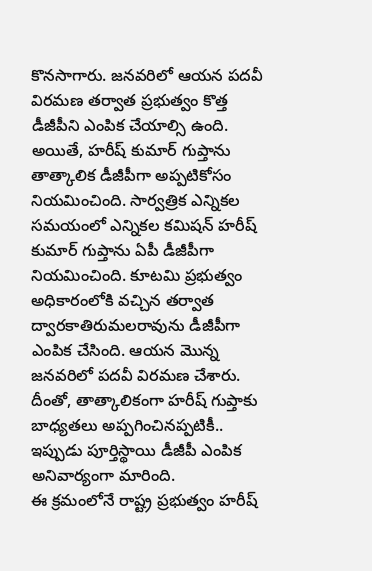కొనసాగారు. జనవరిలో ఆయన పదవీ విరమణ తర్వాత ప్రభుత్వం కొత్త డీజీపీని ఎంపిక చేయాల్సి ఉంది. అయితే, హరీష్ కుమార్ గుప్తాను తాత్కాలిక డీజీపీగా అప్పటికోసం నియమించింది. సార్వత్రిక ఎన్నికల సమయంలో ఎన్నికల కమిషన్ హరీష్ కుమార్ గుప్తాను ఏపీ డీజీపీగా నియమించింది. కూటమి ప్రభుత్వం అధికారంలోకి వచ్చిన తర్వాత ద్వారకాతిరుమలరావును డీజీపీగా ఎంపిక చేసింది. ఆయన మొన్న జనవరిలో పదవీ విరమణ చేశారు. దీంతో, తాత్కాలికంగా హరీష్ గుప్తాకు బాధ్యతలు అప్పగించినప్పటికీ.. ఇప్పుడు పూర్తిస్థాయి డీజీపీ ఎంపిక అనివార్యంగా మారింది.
ఈ క్రమంలోనే రాష్ట్ర ప్రభుత్వం హరీష్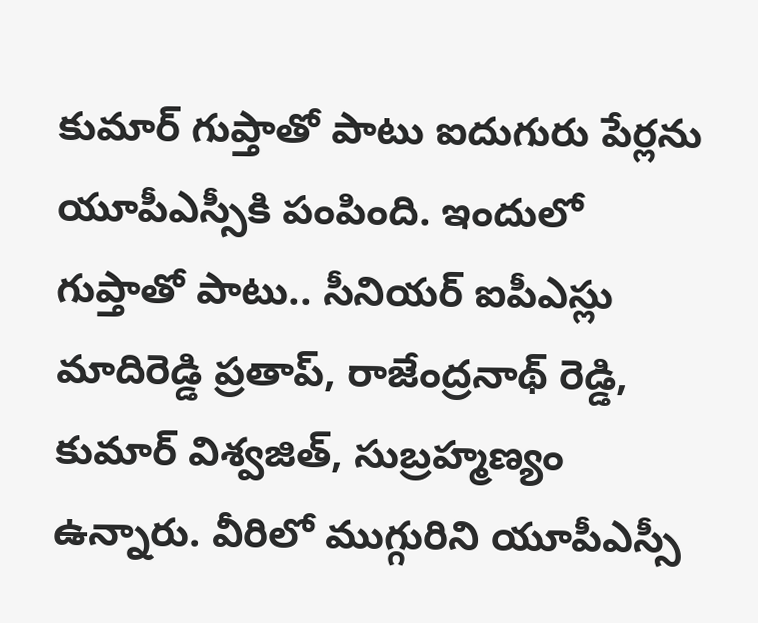కుమార్ గుప్తాతో పాటు ఐదుగురు పేర్లను యూపీఎస్సీకి పంపింది. ఇందులో గుప్తాతో పాటు.. సీనియర్ ఐపీఎస్లు మాదిరెడ్డి ప్రతాప్, రాజేంద్రనాథ్ రెడ్డి, కుమార్ విశ్వజిత్, సుబ్రహ్మణ్యం ఉన్నారు. వీరిలో ముగ్గురిని యూపీఎస్సీ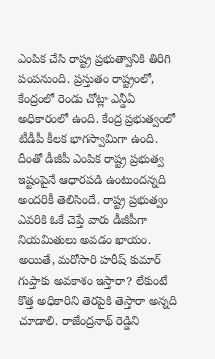ఎంపిక చేసి రాష్ట్ర ప్రభుత్వానికి తిరిగి పంపనుంది. ప్రస్తుతం రాష్ట్రంలో, కేంద్రంలో రెండు చోట్లా ఎన్డీఏ అధికారంలో ఉంది. కేంద్ర ప్రభుత్వంలో టీడీపీ కీలక భాగస్వామిగా ఉంది. దీంతో డీజీపీ ఎంపిక రాష్ట్ర ప్రభుత్వ ఇష్టంపైనే ఆధారపడి ఉంటుందన్నది అందరికీ తెలిసిందే. రాష్ట్ర ప్రభుత్వం ఎవరికి ఓకే చెప్తే వారు డీజీపీగా నియమితులు అవడం ఖాయం. అయితే, మరోసారి హరీష్ కుమార్ గుప్తాకు అవకాశం ఇస్తారా? లేకుంటే కొత్త అధికారిని తెరపైకి తెస్తారా అన్నది చూడాలి. రాజేంద్రనాథ్ రెడ్డిని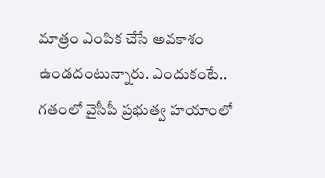మాత్రం ఎంపిక చేసే అవకాశం ఉండదంటున్నారు. ఎందుకంటే.. గతంలో వైసీపీ ప్రభుత్వ హయాంలో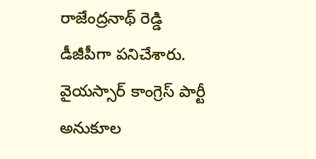రాజేంద్రనాథ్ రెడ్డి డీజీపీగా పనిచేశారు. వైయస్సార్ కాంగ్రెస్ పార్టీ అనుకూల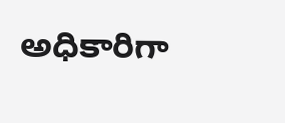అధికారిగా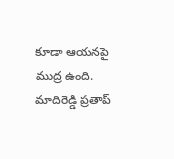కూడా ఆయనపై ముద్ర ఉంది. మాదిరెడ్డి ప్రతాప్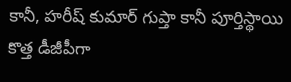కానీ, హరీష్ కుమార్ గుప్తా కానీ పూర్తిస్థాయి కొత్త డీజీపీగా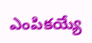ఎంపికయ్యే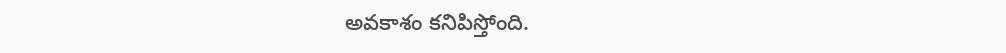అవకాశం కనిపిస్తోంది.